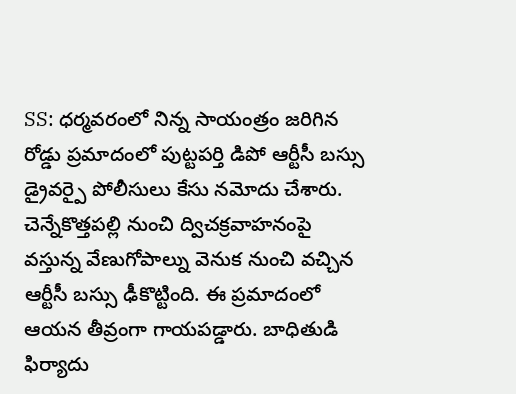SS: ధర్మవరంలో నిన్న సాయంత్రం జరిగిన రోడ్డు ప్రమాదంలో పుట్టపర్తి డిపో ఆర్టీసీ బస్సు డ్రైవర్పై పోలీసులు కేసు నమోదు చేశారు. చెన్నేకొత్తపల్లి నుంచి ద్విచక్రవాహనంపై వస్తున్న వేణుగోపాల్ను వెనుక నుంచి వచ్చిన ఆర్టీసీ బస్సు ఢీకొట్టింది. ఈ ప్రమాదంలో ఆయన తీవ్రంగా గాయపడ్డారు. బాధితుడి ఫిర్యాదు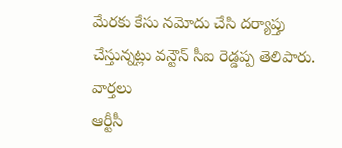మేరకు కేసు నమోదు చేసి దర్యాప్తు చేస్తున్నట్లు వన్టౌన్ సీఐ రెడ్డప్ప తెలిపారు.
వార్తలు
ఆర్టీసీ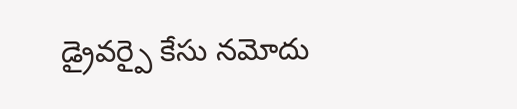డ్రైవర్పై కేసు నమోదు